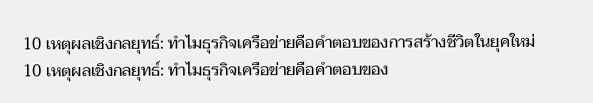10 เหตุผลเชิงกลยุทธ์: ทำไมธุรกิจเครือข่ายคือคำตอบของการสร้างชีวิตในยุคใหม่
10 เหตุผลเชิงกลยุทธ์: ทำไมธุรกิจเครือข่ายคือคำตอบของ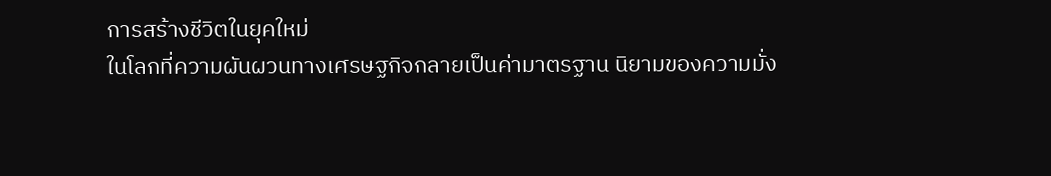การสร้างชีวิตในยุคใหม่
ในโลกที่ความผันผวนทางเศรษฐกิจกลายเป็นค่ามาตรฐาน นิยามของความมั่ง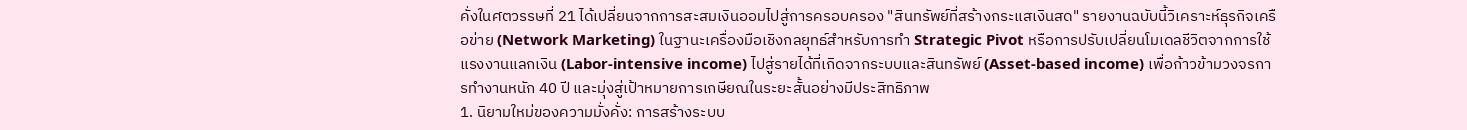คั่งในศตวรรษที่ 21 ได้เปลี่ยนจากการสะสมเงินออมไปสู่การครอบครอง "สินทรัพย์ที่สร้างกระแสเงินสด" รายงานฉบับนี้วิเคราะห์ธุรกิจเครือข่าย (Network Marketing) ในฐานะเครื่องมือเชิงกลยุทธ์สำหรับการทำ Strategic Pivot หรือการปรับเปลี่ยนโมเดลชีวิตจากการใช้แรงงานแลกเงิน (Labor-intensive income) ไปสู่รายได้ที่เกิดจากระบบและสินทรัพย์ (Asset-based income) เพื่อก้าวข้ามวงจรการทำงานหนัก 40 ปี และมุ่งสู่เป้าหมายการเกษียณในระยะสั้นอย่างมีประสิทธิภาพ
1. นิยามใหม่ของความมั่งคั่ง: การสร้างระบบ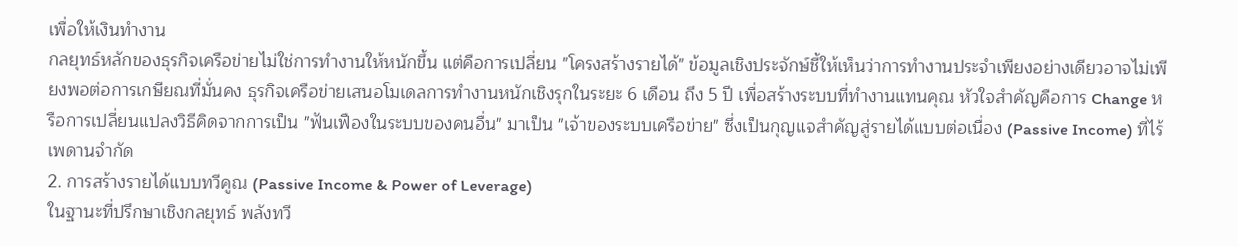เพื่อให้เงินทำงาน
กลยุทธ์หลักของธุรกิจเครือข่ายไม่ใช่การทำงานให้หนักขึ้น แต่คือการเปลี่ยน "โครงสร้างรายได้" ข้อมูลเชิงประจักษ์ชี้ให้เห็นว่าการทำงานประจำเพียงอย่างเดียวอาจไม่เพียงพอต่อการเกษียณที่มั่นคง ธุรกิจเครือข่ายเสนอโมเดลการทำงานหนักเชิงรุกในระยะ 6 เดือน ถึง 5 ปี เพื่อสร้างระบบที่ทำงานแทนคุณ หัวใจสำคัญคือการ Change หรือการเปลี่ยนแปลงวิธีคิดจากการเป็น "ฟันเฟืองในระบบของคนอื่น" มาเป็น "เจ้าของระบบเครือข่าย" ซึ่งเป็นกุญแจสำคัญสู่รายได้แบบต่อเนื่อง (Passive Income) ที่ไร้เพดานจำกัด
2. การสร้างรายได้แบบทวีคูณ (Passive Income & Power of Leverage)
ในฐานะที่ปรึกษาเชิงกลยุทธ์ พลังทวี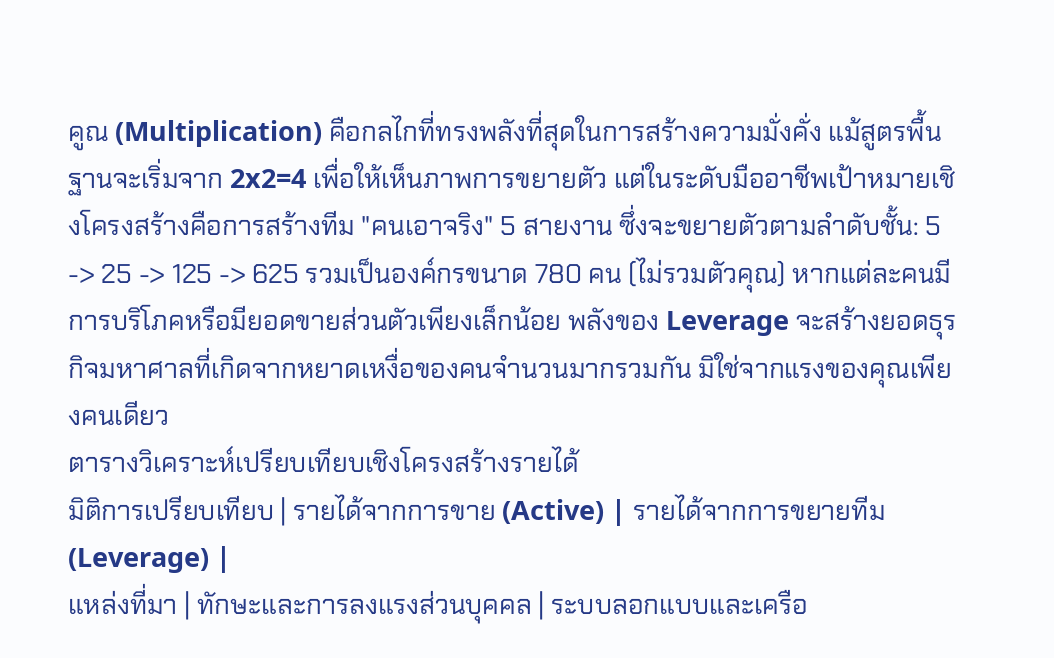คูณ (Multiplication) คือกลไกที่ทรงพลังที่สุดในการสร้างความมั่งคั่ง แม้สูตรพื้นฐานจะเริ่มจาก 2x2=4 เพื่อให้เห็นภาพการขยายตัว แต่ในระดับมืออาชีพเป้าหมายเชิงโครงสร้างคือการสร้างทีม "คนเอาจริง" 5 สายงาน ซึ่งจะขยายตัวตามลำดับชั้น: 5 -> 25 -> 125 -> 625 รวมเป็นองค์กรขนาด 780 คน (ไม่รวมตัวคุณ) หากแต่ละคนมีการบริโภคหรือมียอดขายส่วนตัวเพียงเล็กน้อย พลังของ Leverage จะสร้างยอดธุรกิจมหาศาลที่เกิดจากหยาดเหงื่อของคนจำนวนมากรวมกัน มิใช่จากแรงของคุณเพียงคนเดียว
ตารางวิเคราะห์เปรียบเทียบเชิงโครงสร้างรายได้
มิติการเปรียบเทียบ | รายได้จากการขาย (Active) | รายได้จากการขยายทีม (Leverage) |
แหล่งที่มา | ทักษะและการลงแรงส่วนบุคคล | ระบบลอกแบบและเครือ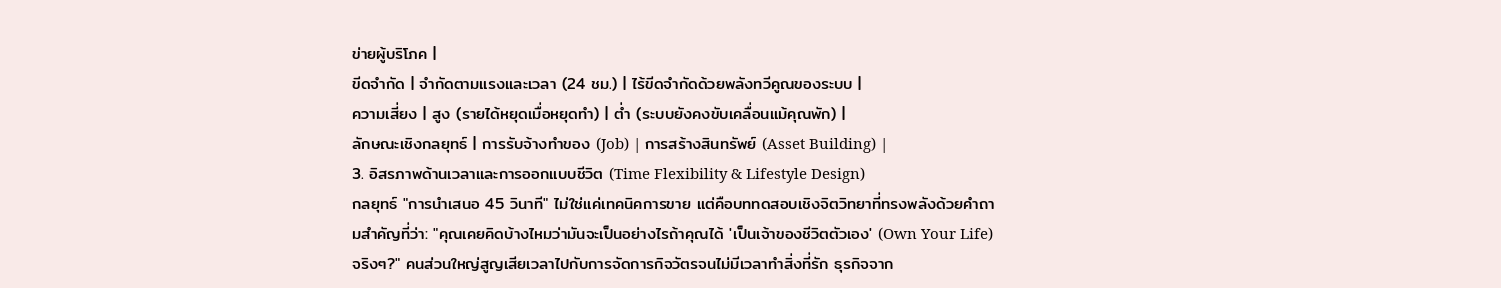ข่ายผู้บริโภค |
ขีดจำกัด | จำกัดตามแรงและเวลา (24 ชม.) | ไร้ขีดจำกัดด้วยพลังทวีคูณของระบบ |
ความเสี่ยง | สูง (รายได้หยุดเมื่อหยุดทำ) | ต่ำ (ระบบยังคงขับเคลื่อนแม้คุณพัก) |
ลักษณะเชิงกลยุทธ์ | การรับจ้างทำของ (Job) | การสร้างสินทรัพย์ (Asset Building) |
3. อิสรภาพด้านเวลาและการออกแบบชีวิต (Time Flexibility & Lifestyle Design)
กลยุทธ์ "การนำเสนอ 45 วินาที" ไม่ใช่แค่เทคนิคการขาย แต่คือบททดสอบเชิงจิตวิทยาที่ทรงพลังด้วยคำถามสำคัญที่ว่า: "คุณเคยคิดบ้างไหมว่ามันจะเป็นอย่างไรถ้าคุณได้ 'เป็นเจ้าของชีวิตตัวเอง' (Own Your Life) จริงๆ?" คนส่วนใหญ่สูญเสียเวลาไปกับการจัดการกิจวัตรจนไม่มีเวลาทำสิ่งที่รัก ธุรกิจจาก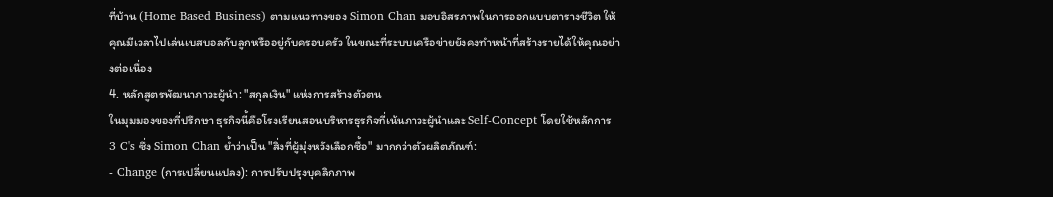ที่บ้าน (Home Based Business) ตามแนวทางของ Simon Chan มอบอิสรภาพในการออกแบบตารางชีวิต ให้คุณมีเวลาไปเล่นเบสบอลกับลูกหรืออยู่กับครอบครัว ในขณะที่ระบบเครือข่ายยังคงทำหน้าที่สร้างรายได้ให้คุณอย่างต่อเนื่อง
4. หลักสูตรพัฒนาภาวะผู้นำ: "สกุลเงิน" แห่งการสร้างตัวตน
ในมุมมองของที่ปรึกษา ธุรกิจนี้คือโรงเรียนสอนบริหารธุรกิจที่เน้นภาวะผู้นำและ Self-Concept โดยใช้หลักการ 3 C's ซึ่ง Simon Chan ย้ำว่าเป็น "สิ่งที่ผู้มุ่งหวังเลือกซื้อ" มากกว่าตัวผลิตภัณฑ์:
- Change (การเปลี่ยนแปลง): การปรับปรุงบุคลิกภาพ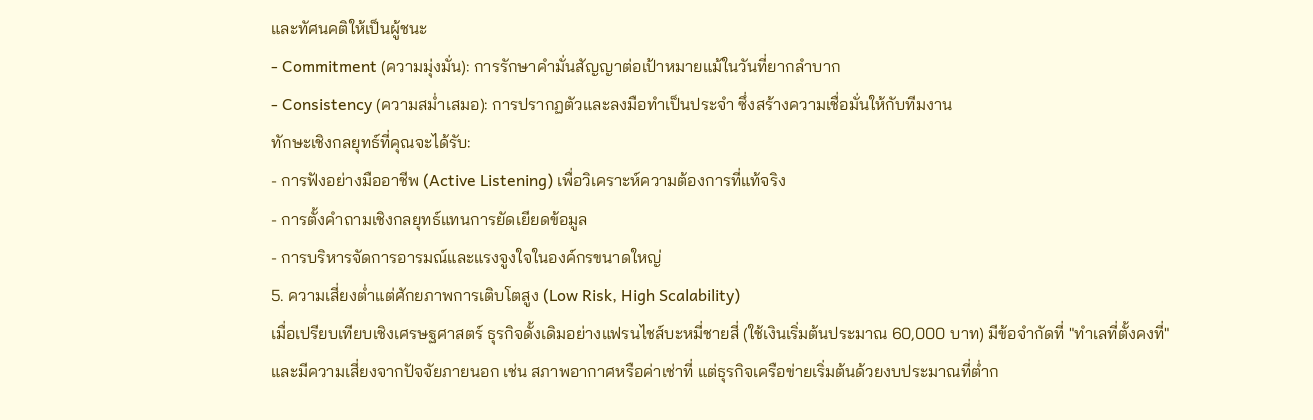และทัศนคติให้เป็นผู้ชนะ
- Commitment (ความมุ่งมั่น): การรักษาคำมั่นสัญญาต่อเป้าหมายแม้ในวันที่ยากลำบาก
- Consistency (ความสม่ำเสมอ): การปรากฏตัวและลงมือทำเป็นประจำ ซึ่งสร้างความเชื่อมั่นให้กับทีมงาน
ทักษะเชิงกลยุทธ์ที่คุณจะได้รับ:
- การฟังอย่างมืออาชีพ (Active Listening) เพื่อวิเคราะห์ความต้องการที่แท้จริง
- การตั้งคำถามเชิงกลยุทธ์แทนการยัดเยียดข้อมูล
- การบริหารจัดการอารมณ์และแรงจูงใจในองค์กรขนาดใหญ่
5. ความเสี่ยงต่ำแต่ศักยภาพการเติบโตสูง (Low Risk, High Scalability)
เมื่อเปรียบเทียบเชิงเศรษฐศาสตร์ ธุรกิจดั้งเดิมอย่างแฟรนไชส์บะหมี่ชายสี่ (ใช้เงินเริ่มต้นประมาณ 60,000 บาท) มีข้อจำกัดที่ "ทำเลที่ตั้งคงที่" และมีความเสี่ยงจากปัจจัยภายนอก เช่น สภาพอากาศหรือค่าเช่าที่ แต่ธุรกิจเครือข่ายเริ่มต้นด้วยงบประมาณที่ต่ำก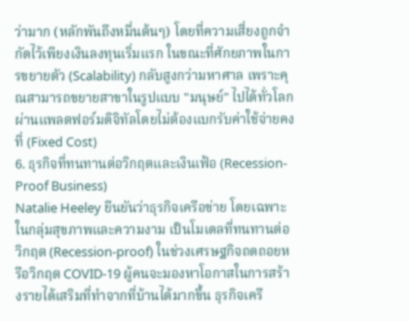ว่ามาก (หลักพันถึงหมื่นต้นๆ) โดยที่ความเสี่ยงถูกจำกัดไว้เพียงเงินลงทุนเริ่มแรก ในขณะที่ศักยภาพในการขยายตัว (Scalability) กลับสูงกว่ามหาศาล เพราะคุณสามารถขยายสาขาในรูปแบบ "มนุษย์" ไปได้ทั่วโลกผ่านแพลตฟอร์มดิจิทัลโดยไม่ต้องแบกรับค่าใช้จ่ายคงที่ (Fixed Cost)
6. ธุรกิจที่ทนทานต่อวิกฤตและเงินเฟ้อ (Recession-Proof Business)
Natalie Heeley ยืนยันว่าธุรกิจเครือข่าย โดยเฉพาะในกลุ่มสุขภาพและความงาม เป็นโมเดลที่ทนทานต่อวิกฤต (Recession-proof) ในช่วงเศรษฐกิจถดถอยหรือวิกฤต COVID-19 ผู้คนจะมองหาโอกาสในการสร้างรายได้เสริมที่ทำจากที่บ้านได้มากขึ้น ธุรกิจเครื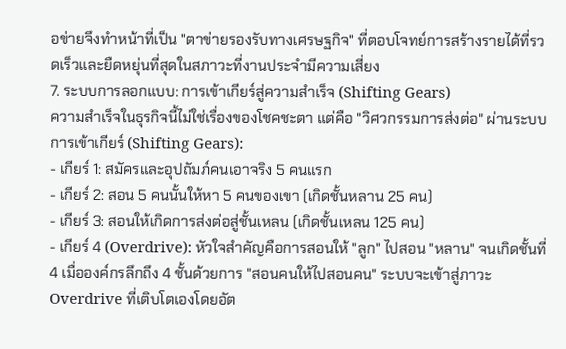อข่ายจึงทำหน้าที่เป็น "ตาข่ายรองรับทางเศรษฐกิจ" ที่ตอบโจทย์การสร้างรายได้ที่รวดเร็วและยืดหยุ่นที่สุดในสภาวะที่งานประจำมีความเสี่ยง
7. ระบบการลอกแบบ: การเข้าเกียร์สู่ความสำเร็จ (Shifting Gears)
ความสำเร็จในธุรกิจนี้ไม่ใช่เรื่องของโชคชะตา แต่คือ "วิศวกรรมการส่งต่อ" ผ่านระบบการเข้าเกียร์ (Shifting Gears):
- เกียร์ 1: สมัครและอุปถัมภ์คนเอาจริง 5 คนแรก
- เกียร์ 2: สอน 5 คนนั้นให้หา 5 คนของเขา (เกิดชั้นหลาน 25 คน)
- เกียร์ 3: สอนให้เกิดการส่งต่อสู่ชั้นเหลน (เกิดชั้นเหลน 125 คน)
- เกียร์ 4 (Overdrive): หัวใจสำคัญคือการสอนให้ "ลูก" ไปสอน "หลาน" จนเกิดชั้นที่ 4 เมื่อองค์กรลึกถึง 4 ชั้นด้วยการ "สอนคนให้ไปสอนคน" ระบบจะเข้าสู่ภาวะ Overdrive ที่เติบโตเองโดยอัต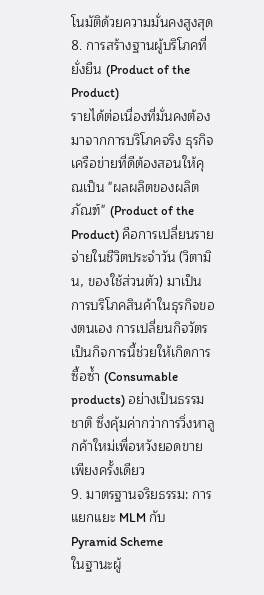โนมัติด้วยความมั่นคงสูงสุด
8. การสร้างฐานผู้บริโภคที่ยั่งยืน (Product of the Product)
รายได้ต่อเนื่องที่มั่นคงต้องมาจากการบริโภคจริง ธุรกิจเครือข่ายที่ดีต้องสอนให้คุณเป็น "ผลผลิตของผลิตภัณฑ์" (Product of the Product) คือการเปลี่ยนรายจ่ายในชีวิตประจำวัน (วิตามิน, ของใช้ส่วนตัว) มาเป็นการบริโภคสินค้าในธุรกิจของตนเอง การเปลี่ยนกิจวัตรเป็นกิจการนี้ช่วยให้เกิดการซื้อซ้ำ (Consumable products) อย่างเป็นธรรมชาติ ซึ่งคุ้มค่ากว่าการวิ่งหาลูกค้าใหม่เพื่อหวังยอดขายเพียงครั้งเดียว
9. มาตรฐานจริยธรรม: การแยกแยะ MLM กับ Pyramid Scheme
ในฐานะผู้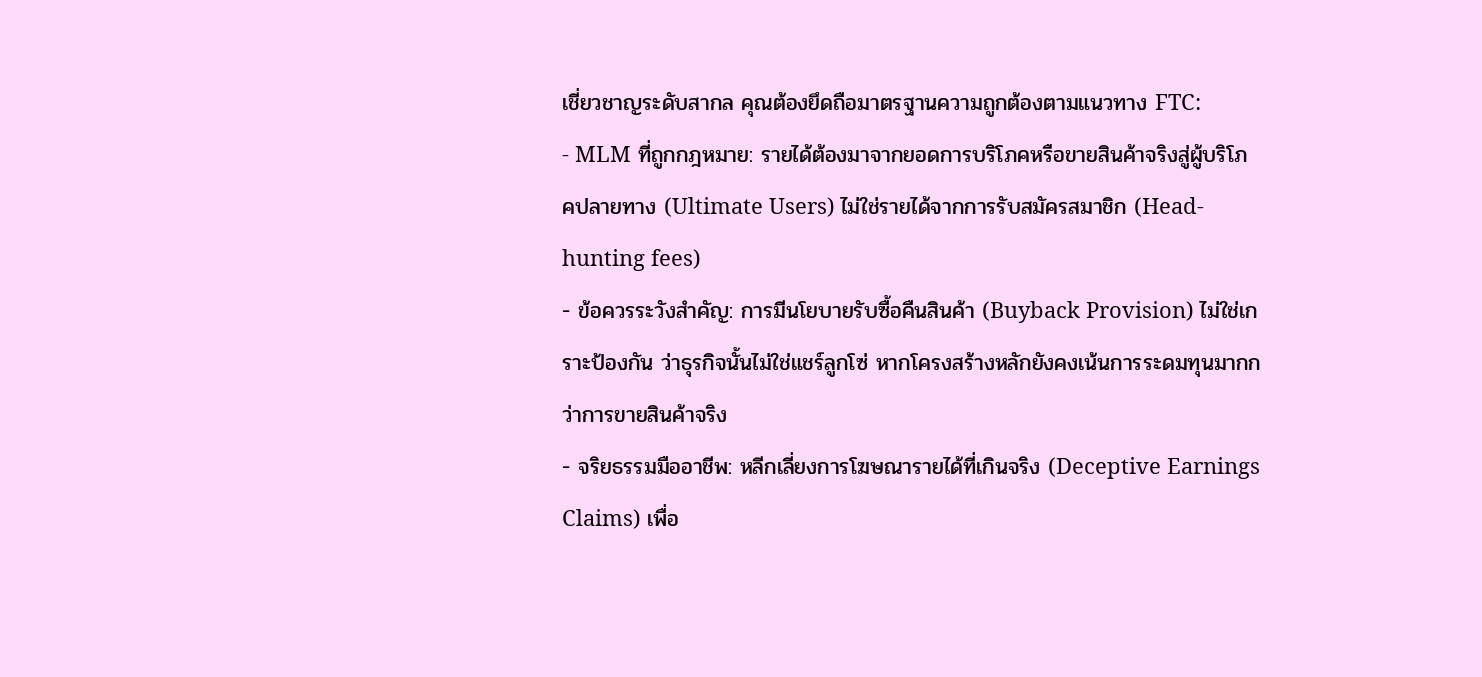เชี่ยวชาญระดับสากล คุณต้องยึดถือมาตรฐานความถูกต้องตามแนวทาง FTC:
- MLM ที่ถูกกฎหมาย: รายได้ต้องมาจากยอดการบริโภคหรือขายสินค้าจริงสู่ผู้บริโภคปลายทาง (Ultimate Users) ไม่ใช่รายได้จากการรับสมัครสมาชิก (Head-hunting fees)
- ข้อควรระวังสำคัญ: การมีนโยบายรับซื้อคืนสินค้า (Buyback Provision) ไม่ใช่เกราะป้องกัน ว่าธุรกิจนั้นไม่ใช่แชร์ลูกโซ่ หากโครงสร้างหลักยังคงเน้นการระดมทุนมากกว่าการขายสินค้าจริง
- จริยธรรมมืออาชีพ: หลีกเลี่ยงการโฆษณารายได้ที่เกินจริง (Deceptive Earnings Claims) เพื่อ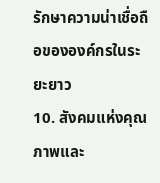รักษาความน่าเชื่อถือขององค์กรในระยะยาว
10. สังคมแห่งคุณภาพและ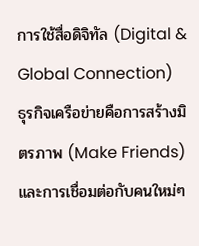การใช้สื่อดิจิทัล (Digital & Global Connection)
ธุรกิจเครือข่ายคือการสร้างมิตรภาพ (Make Friends) และการเชื่อมต่อกับคนใหม่ๆ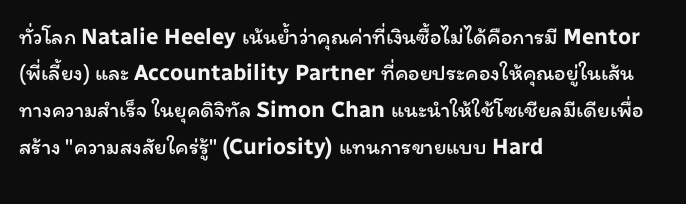ทั่วโลก Natalie Heeley เน้นย้ำว่าคุณค่าที่เงินซื้อไม่ได้คือการมี Mentor (พี่เลี้ยง) และ Accountability Partner ที่คอยประคองให้คุณอยู่ในเส้นทางความสำเร็จ ในยุคดิจิทัล Simon Chan แนะนำให้ใช้โซเชียลมีเดียเพื่อสร้าง "ความสงสัยใคร่รู้" (Curiosity) แทนการขายแบบ Hard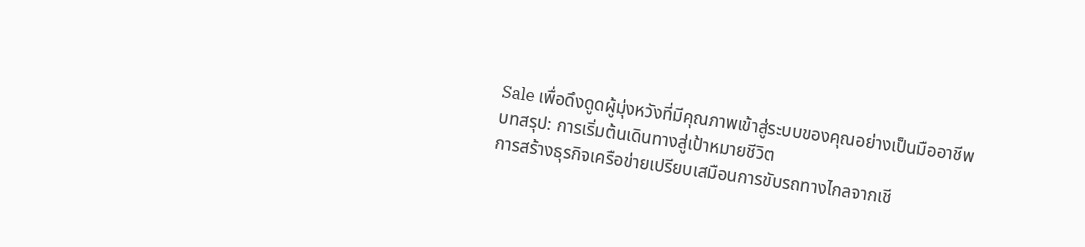Sale เพื่อดึงดูดผู้มุ่งหวังที่มีคุณภาพเข้าสู่ระบบของคุณอย่างเป็นมืออาชีพ
บทสรุป: การเริ่มต้นเดินทางสู่เป้าหมายชีวิต
การสร้างธุรกิจเครือข่ายเปรียบเสมือนการขับรถทางไกลจากเชี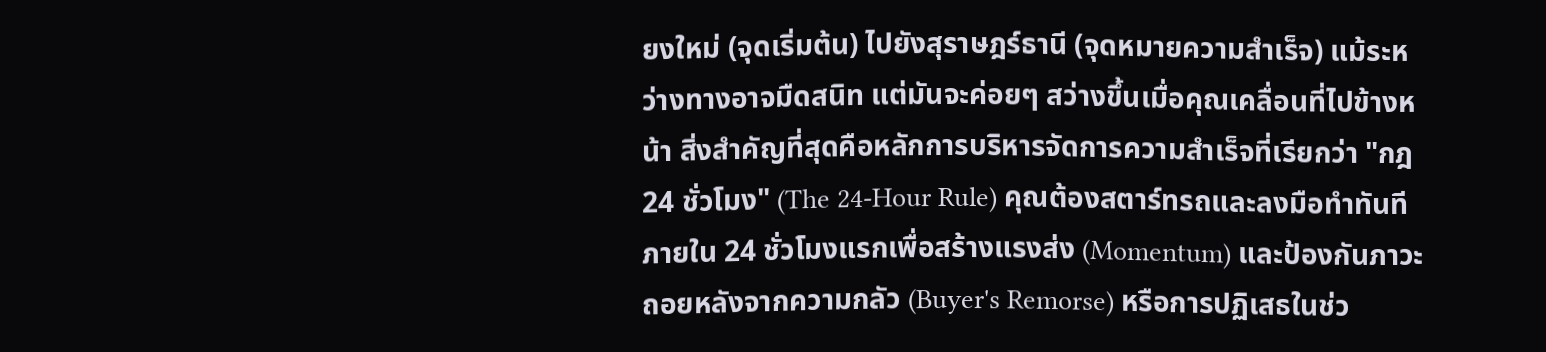ยงใหม่ (จุดเริ่มต้น) ไปยังสุราษฎร์ธานี (จุดหมายความสำเร็จ) แม้ระหว่างทางอาจมืดสนิท แต่มันจะค่อยๆ สว่างขึ้นเมื่อคุณเคลื่อนที่ไปข้างหน้า สิ่งสำคัญที่สุดคือหลักการบริหารจัดการความสำเร็จที่เรียกว่า "กฎ 24 ชั่วโมง" (The 24-Hour Rule) คุณต้องสตาร์ทรถและลงมือทำทันทีภายใน 24 ชั่วโมงแรกเพื่อสร้างแรงส่ง (Momentum) และป้องกันภาวะถอยหลังจากความกลัว (Buyer's Remorse) หรือการปฏิเสธในช่ว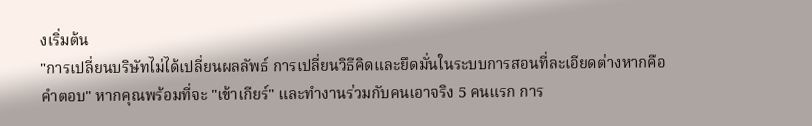งเริ่มต้น
"การเปลี่ยนบริษัทไม่ได้เปลี่ยนผลลัพธ์ การเปลี่ยนวิธีคิดและยึดมั่นในระบบการสอนที่ละเอียดต่างหากคือคำตอบ" หากคุณพร้อมที่จะ "เข้าเกียร์" และทำงานร่วมกับคนเอาจริง 5 คนแรก การ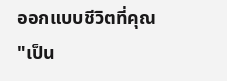ออกแบบชีวิตที่คุณ "เป็น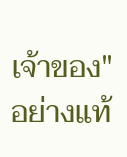เจ้าของ" อย่างแท้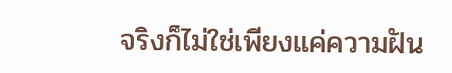จริงก็ไม่ใช่เพียงแค่ความฝัน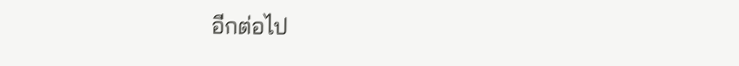อีกต่อไป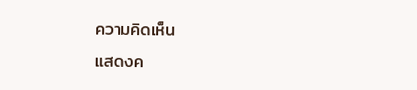ความคิดเห็น
แสดงค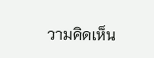วามคิดเห็น